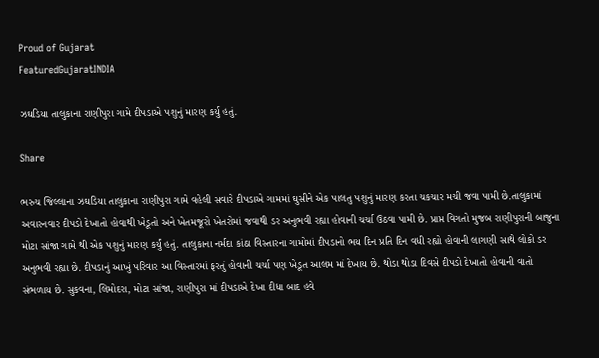Proud of Gujarat
FeaturedGujaratINDIA

ઝઘડિયા તાલુકાના રાણીપુરા ગામે દીપડાએ પશુનું મારણ કર્યુ હતું.

Share

ભરુચ જિલ્લાના ઝઘડિયા તાલુકાના રાણીપુરા ગામે વહેલી સવારે દીપડાએ ગામમાં ઘુસીને એક પાલતુ પશુનું મારણ કરતા ચકચાર મચી જવ‍ા પામી છે.તાલુકામાં અવારનવાર દીપડો દેખાતો હોવાથી ખેડૂતો અને ખેતમજૂરો ખેતરોમાં જવાથી ડર અનુભવી રહ્યા હોવાની ચર્ચા ઉઠવા પામી છે. પ્રાપ્ત વિગતો મુજબ રાણીપુરાની બાજુના મોટા સાંજા ગામે થી એક પશુનું મારણ કર્યું હતું. તાલુકાના નર્મદા કાંઠા વિસ્તારના ગામોમાં દીપડાનો ભય દિન પ્રતિ દિન વધી રહ્યો હોવાની લાગણી સાથે લોકો ડર અનુભવી રહ્યા છે. દીપડાનું આખું પરિવાર આ વિસ્તારમાં ફરતું હોવાની ચર્ચા પણ ખેડૂત આલમ માં દેખાય છે. થોડા થોડા દિવસે દીપડો દેખાતો હોવાની વાતો સંભળાય છે. સુકવના, લિમોદરા, મોટા સાંજા, રાણીપુરા માં દીપડાએ દેખા દીધા બાદ હવે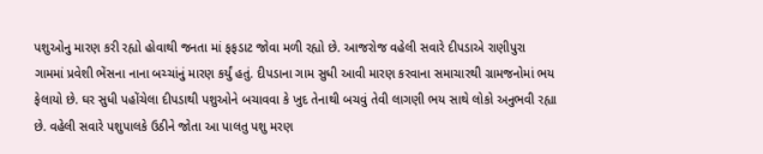પશુઓનુ મારણ કરી રહ્યો હોવાથી જનતા માં ફફડાટ જોવા મળી રહ્યો છે. આજરોજ વહેલી સવારે દીપડાએ રાણીપુરા ગામમાં પ્રવેશી ભેંસના નાના બચ્ચાંનું મારણ કર્યું હતું. દીપડાના ગામ સુધી આવી મારણ કરવાના સમાચારથી ગ્રામજનોમાં ભય ફેલાયો છે. ઘર સુધી પહોંચેલા દીપડાથી પશુઓને બચાવવા કે ખુદ તેનાથી બચવું તેવી લાગણી ભય સાથે લોકો અનુભવી રહ્યા છે. વહેલી સવારે પશુપાલકે ઉઠીને જોતા આ પાલતુ પશુ મરણ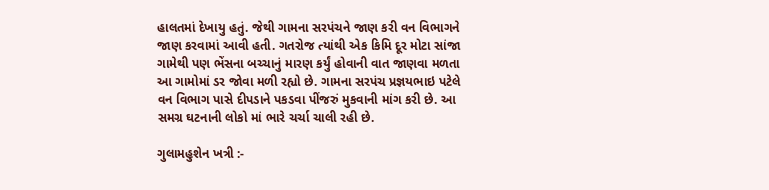હાલતમાં દેખાયુ હતું. જેથી ગામના સરપંચને જાણ કરી વન વિભાગને જાણ કરવામાં આવી હતી. ગતરોજ ત્યાંથી એક કિમિ દૂર મોટા સાંજા ગામેથી પણ ભેંસના બચ્ચાનું મારણ કર્યું હોવાની વાત જાણવા મળતા આ ગામોમાં ડર જોવા મળી રહ્યો છે. ગામના સરપંચ પ્રજ્ઞયભાઇ પટેલે વન વિભાગ પાસે દીપડાને પકડવા પીંજરું મુકવાની માંગ કરી છે. આ સમગ્ર ઘટનાની લોકો માં ભારે ચર્ચા ચાલી રહી છે.

ગુલામહુશેન ખત્રી :-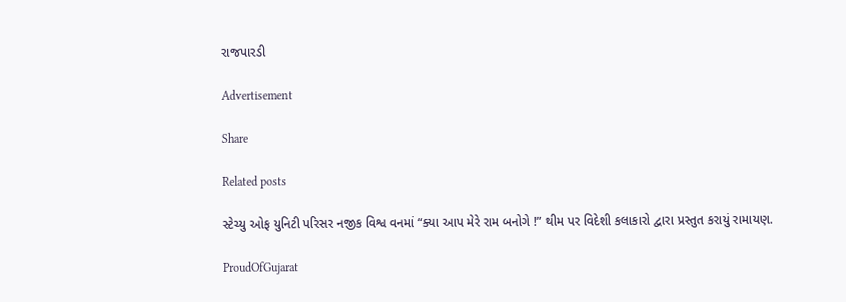રાજપારડી

Advertisement

Share

Related posts

સ્ટેચ્યુ ઓફ યુનિટી પરિસર નજીક વિશ્વ વનમાં “ક્યા આપ મેરે રામ બનોગે !” થીમ પર વિદેશી કલાકારો દ્વારા પ્રસ્તુત કરાયું રામાયણ.

ProudOfGujarat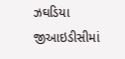ઝઘડિયા જીઆઇડીસીમાં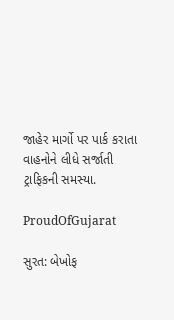જાહેર માર્ગો પર પાર્ક કરાતા વાહનોને લીધે સર્જાતી ટ્રાફિકની સમસ્યા.

ProudOfGujarat

સુરત: બેખોફ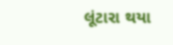લૂંટારા થયા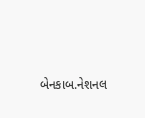બેનકાબ.નેશનલ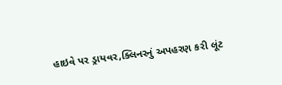હાઇવે પર ડ્રાયવર,ક્લિનરનું અપહરણ કરી લૂંટ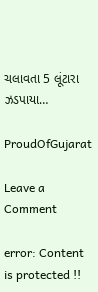ચલાવતા 5 લૂંટારા ઝડપાયા…

ProudOfGujarat

Leave a Comment

error: Content is protected !!